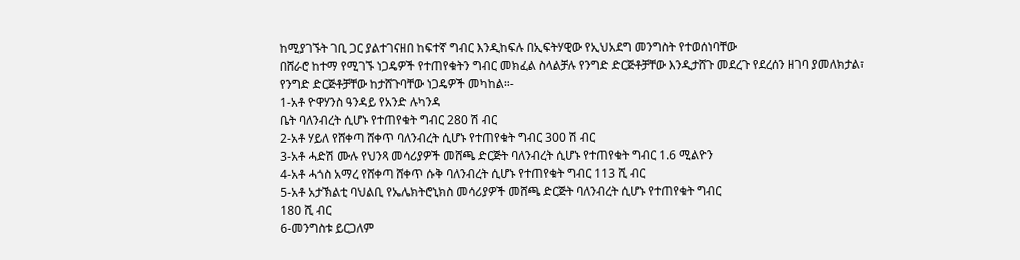ከሚያገኙት ገቢ ጋር ያልተገናዘበ ከፍተኛ ግብር እንዲከፍሉ በኢፍትሃዊው የኢህአደግ መንግስት የተወሰነባቸው
በሸራሮ ከተማ የሚገኙ ነጋዴዎች የተጠየቁትን ግብር መክፈል ስላልቻሉ የንግድ ድርጅቶቻቸው እንዲታሸጉ መደረጉ የደረሰን ዘገባ ያመለክታል፣
የንግድ ድርጅቶቻቸው ከታሸጉባቸው ነጋዴዎች መካከል።-
1-አቶ ዮዋሃንስ ዓንዳይ የአንድ ሉካንዳ
ቤት ባለንብረት ሲሆኑ የተጠየቁት ግብር 280 ሽ ብር
2-አቶ ሃይለ የሸቀጣ ሸቀጥ ባለንብረት ሲሆኑ የተጠየቁት ግብር 300 ሽ ብር
3-አቶ ሓድሽ ሙሉ የህንጻ መሳሪያዎች መሸጫ ድርጅት ባለንብረት ሲሆኑ የተጠየቁት ግብር 1.6 ሚልዮን
4-አቶ ሓጎስ አማረ የሸቀጣ ሸቀጥ ሱቅ ባለንብረት ሲሆኑ የተጠየቁት ግብር 113 ሺ ብር
5-አቶ አታኽልቲ ባህልቢ የኤሌክትሮኒክስ መሳሪያዎች መሸጫ ድርጅት ባለንብረት ሲሆኑ የተጠየቁት ግብር
180 ሺ ብር
6-መንግስቱ ይርጋለም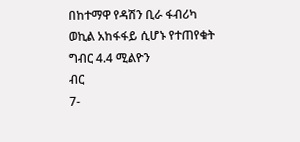በከተማዋ የዳሽን ቢራ ፋብሪካ ወኪል አከፋፋይ ሲሆኑ የተጠየቁት ግብር 4.4 ሚልዮን
ብር
7-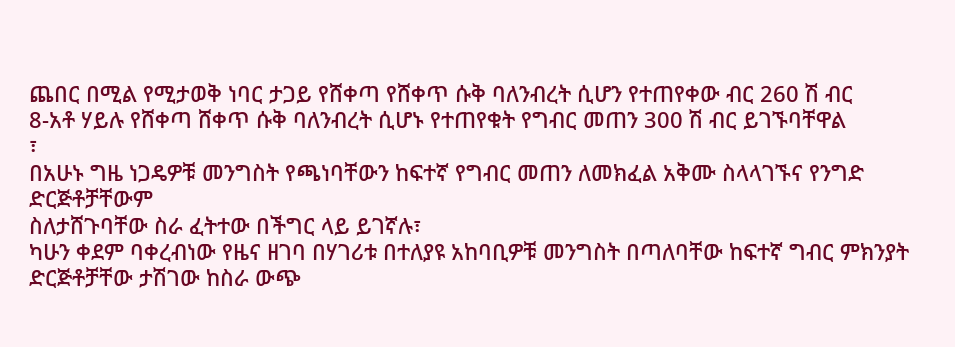ጨበር በሚል የሚታወቅ ነባር ታጋይ የሸቀጣ የሸቀጥ ሱቅ ባለንብረት ሲሆን የተጠየቀው ብር 260 ሽ ብር
8-አቶ ሃይሉ የሸቀጣ ሸቀጥ ሱቅ ባለንብረት ሲሆኑ የተጠየቁት የግብር መጠን 300 ሽ ብር ይገኙባቸዋል
፣
በአሁኑ ግዜ ነጋዴዎቹ መንግስት የጫነባቸውን ከፍተኛ የግብር መጠን ለመክፈል አቅሙ ስላላገኙና የንግድ ድርጅቶቻቸውም
ስለታሸጉባቸው ስራ ፈትተው በችግር ላይ ይገኛሉ፣
ካሁን ቀደም ባቀረብነው የዜና ዘገባ በሃገሪቱ በተለያዩ አከባቢዎቹ መንግስት በጣለባቸው ከፍተኛ ግብር ምክንያት
ድርጅቶቻቸው ታሽገው ከስራ ውጭ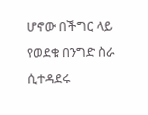ሆኖው በችግር ላይ የወደቁ በንግድ ስራ ሲተዳደሩ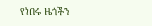የነበሩ ዜጎችን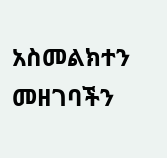አስመልክተን መዘገባችን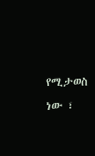የሚታወስ
ነው ፣